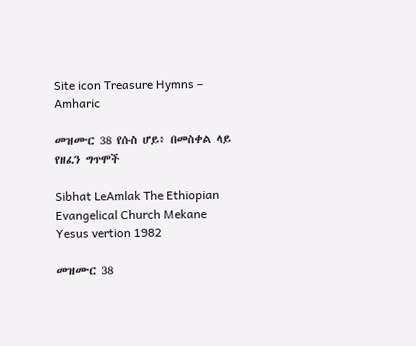Site icon Treasure Hymns – Amharic

መዝሙር 38 የሱስ ሆይ፥ በመስቀል ላይ የዘፈን ግጥሞች

Sibhat LeAmlak The Ethiopian Evangelical Church Mekane Yesus vertion 1982

መዝሙር 38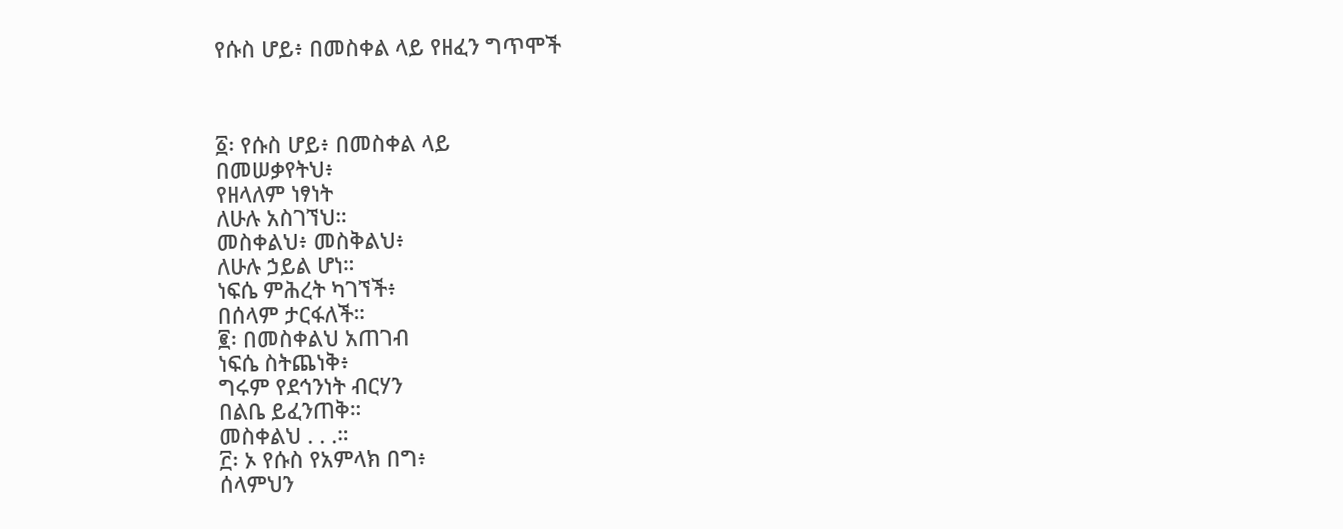የሱስ ሆይ፥ በመስቀል ላይ የዘፈን ግጥሞች



፩፡ የሱስ ሆይ፥ በመስቀል ላይ
በመሠቃየትህ፥
የዘላለም ነፃነት
ለሁሉ አስገኘህ።
መስቀልህ፥ መስቅልህ፥
ለሁሉ ኃይል ሆነ።
ነፍሴ ምሕረት ካገኘች፥
በሰላም ታርፋለች።
፪፡ በመስቀልህ አጠገብ
ነፍሴ ስትጨነቅ፥
ግሩም የደኅንነት ብርሃን
በልቤ ይፈንጠቅ።
መስቀልህ . . .።
፫፡ ኦ የሱስ የአምላክ በግ፥
ሰላምህን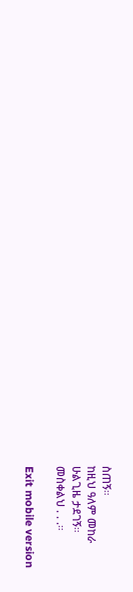ስጠኝ።
ከዚህ ዓለም መከራ
ሁልጊዜ ታደገኝ።
መስቀልህ . . .።

Exit mobile version